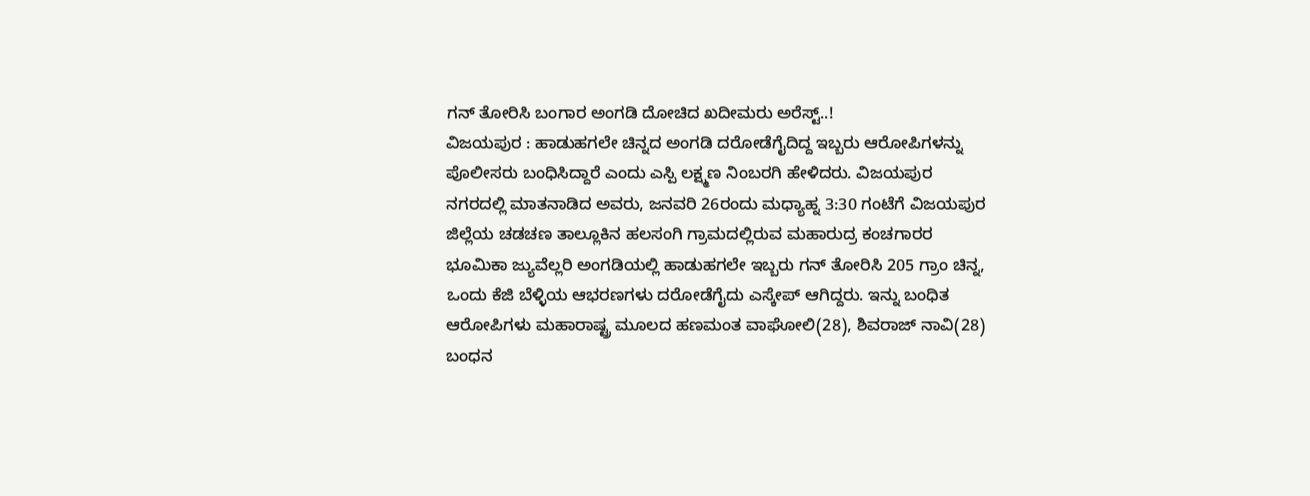ಗನ್ ತೋರಿಸಿ ಬಂಗಾರ ಅಂಗಡಿ ದೋಚಿದ ಖದೀಮರು ಅರೆಸ್ಟ್..!
ವಿಜಯಪುರ : ಹಾಡುಹಗಲೇ ಚಿನ್ನದ ಅಂಗಡಿ ದರೋಡೆಗೈದಿದ್ದ ಇಬ್ಬರು ಆರೋಪಿಗಳನ್ನು ಪೊಲೀಸರು ಬಂಧಿಸಿದ್ದಾರೆ ಎಂದು ಎಸ್ಪಿ ಲಕ್ಷ್ಮಣ ನಿಂಬರಗಿ ಹೇಳಿದರು. ವಿಜಯಪುರ ನಗರದಲ್ಲಿ ಮಾತನಾಡಿದ ಅವರು, ಜನವರಿ 26ರಂದು ಮಧ್ಯಾಹ್ನ 3:30 ಗಂಟೆಗೆ ವಿಜಯಪುರ ಜಿಲ್ಲೆಯ ಚಡಚಣ ತಾಲ್ಲೂಕಿನ ಹಲಸಂಗಿ ಗ್ರಾಮದಲ್ಲಿರುವ ಮಹಾರುದ್ರ ಕಂಚಗಾರರ ಭೂಮಿಕಾ ಜ್ಯುವೆಲ್ಲರಿ ಅಂಗಡಿಯಲ್ಲಿ ಹಾಡುಹಗಲೇ ಇಬ್ಬರು ಗನ್ ತೋರಿಸಿ 205 ಗ್ರಾಂ ಚಿನ್ನ, ಒಂದು ಕೆಜಿ ಬೆಳ್ಳಿಯ ಆಭರಣಗಳು ದರೋಡೆಗೈದು ಎಸ್ಕೇಪ್ ಆಗಿದ್ದರು. ಇನ್ನು ಬಂಧಿತ ಆರೋಪಿಗಳು ಮಹಾರಾಷ್ಟ್ರ ಮೂಲದ ಹಣಮಂತ ವಾಘೋಲಿ(28), ಶಿವರಾಜ್ ನಾವಿ(28) ಬಂಧನ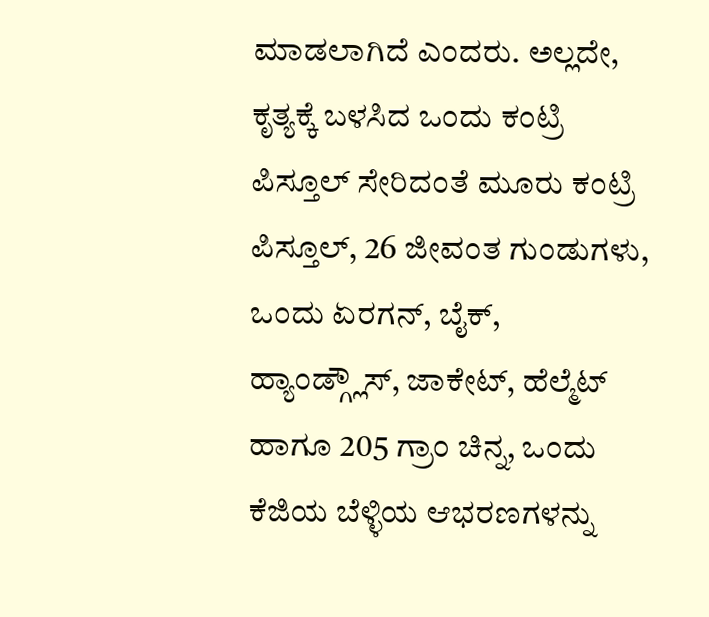ಮಾಡಲಾಗಿದೆ ಎಂದರು. ಅಲ್ಲದೇ, ಕೃತ್ಯಕ್ಕೆ ಬಳಸಿದ ಒಂದು ಕಂಟ್ರಿ ಪಿಸ್ತೂಲ್ ಸೇರಿದಂತೆ ಮೂರು ಕಂಟ್ರಿ ಪಿಸ್ತೂಲ್, 26 ಜೀವಂತ ಗುಂಡುಗಳು, ಒಂದು ಏರಗನ್, ಬೈಕ್, ಹ್ಯಾಂಡ್ಗ್ಲೌಸ್, ಜಾಕೇಟ್, ಹೆಲ್ಮೆಟ್ ಹಾಗೂ 205 ಗ್ರಾಂ ಚಿನ್ನ, ಒಂದು ಕೆಜಿಯ ಬೆಳ್ಳಿಯ ಆಭರಣಗಳನ್ನು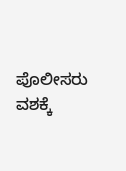ಪೊಲೀಸರು ವಶಕ್ಕೆ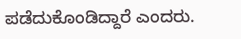ಪಡೆದುಕೊಂಡಿದ್ದಾರೆ ಎಂದರು.